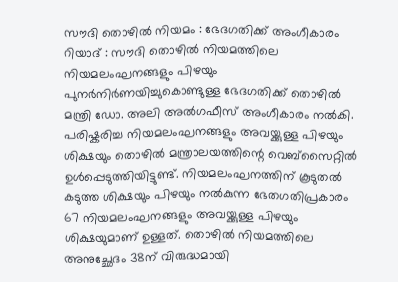സൗദി തൊഴിൽ നിയമം : ഭേദഗതിക്ക് അംഗീകാരം
റിയാദ് : സൗദി തൊഴിൽ നിയമത്തിലെ നിയമലംഘനങ്ങളും പിഴയും പുനർനിർണയിച്ചുകൊണ്ടുള്ള ഭേദഗതിക്ക് തൊഴിൽ മന്ത്രി ഡോ. അലി അൽഗഫീസ് അംഗീകാരം നൽകി. പരിഷ്കരിച്ച നിയമലംഘനങ്ങളും അവയ്ക്കുള്ള പിഴയും ശിക്ഷയും തൊഴിൽ മന്ത്രാലയത്തിന്റെ വെബ്സൈറ്റിൽ ഉൾപ്പെടുത്തിയിട്ടുണ്ട്. നിയമലംഘനത്തിന് കൂടുതൽ കടുത്ത ശിക്ഷയും പിഴയും നൽകുന്ന ഭേതഗതിപ്രകാരം 67 നിയമലംഘനങ്ങളും അവയ്ക്കുള്ള പിഴയും ശിക്ഷയുമാണ് ഉള്ളത്. തൊഴിൽ നിയമത്തിലെ അനുച്ഛേദം 38ന് വിരുദ്ധമായി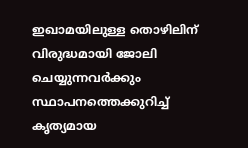ഇഖാമയിലുള്ള തൊഴിലിന് വിരുദ്ധമായി ജോലി ചെയ്യുന്നവർക്കും സ്ഥാപനത്തെക്കുറിച്ച് കൃത്യമായ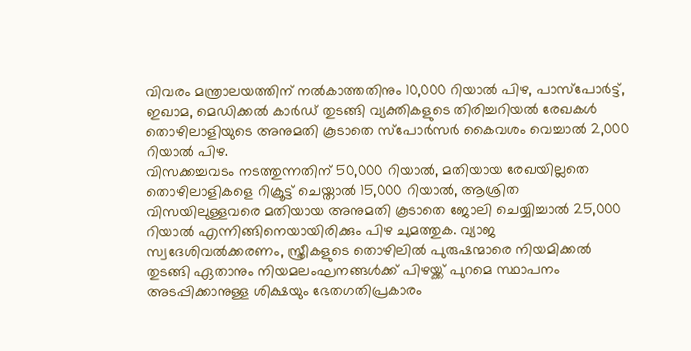വിവരം മന്ത്രാലയത്തിന് നൽകാത്തതിനും 10,000 റിയാൽ പിഴ, പാസ്പോർട്ട്, ഇഖാമ, മെഡിക്കൽ കാർഡ് തുടങ്ങി വ്യക്തികളുടെ തിരിച്ചറിയൽ രേഖകൾ തൊഴിലാളിയുടെ അനുമതി കൂടാതെ സ്പോർസർ കൈവശം വെച്ചാൽ 2,000 റിയാൽ പിഴ.
വിസക്കച്ചവടം നടത്തുന്നതിന് 50,000 റിയാൽ, മതിയായ രേഖയില്ലതെ തൊഴിലാളികളെ റിക്രൂട്ട് ചെയ്താൽ 15,000 റിയാൽ, ആശ്രിത വിസയിലുള്ളവരെ മതിയായ അനുമതി കൂടാതെ ജോലി ചെയ്യിച്ചാൽ 25,000 റിയാൽ എന്നിങ്ങിനെയായിരിക്കും പിഴ ചുമത്തുക. വ്യാജ സ്വദേശിവൽക്കരണം, സ്ത്രീകളുടെ തൊഴിലിൽ പുരുഷന്മാരെ നിയമിക്കൽ തുടങ്ങി ഏതാനും നിയമലംഘനങ്ങൾക്ക് പിഴയ്ക്ക് പുറമെ സ്ഥാപനം അടപ്പിക്കാനുള്ള ശിക്ഷയും ഭേതഗതിപ്രകാരം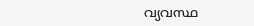വ്യവസ്ഥ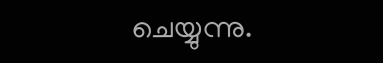ചെയ്യുന്നു.